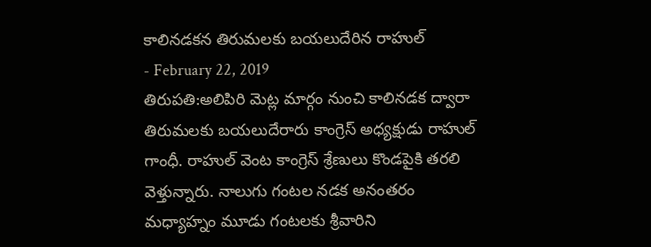కాలినడకన తిరుమలకు బయలుదేరిన రాహుల్
- February 22, 2019
తిరుపతి:అలిపిరి మెట్ల మార్గం నుంచి కాలినడక ద్వారా తిరుమలకు బయలుదేరారు కాంగ్రెస్ అధ్యక్షుడు రాహుల్ గాంధీ. రాహుల్ వెంట కాంగ్రెస్ శ్రేణులు కొండపైకి తరలి వెళ్తున్నారు. నాలుగు గంటల నడక అనంతరం మధ్యాహ్నం మూడు గంటలకు శ్రీవారిని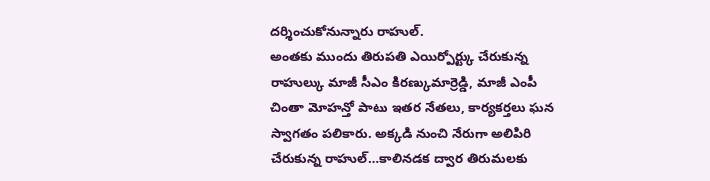దర్శించుకోనున్నారు రాహుల్.
అంతకు ముందు తిరుపతి ఎయిర్పోర్ట్కు చేరుకున్న రాహుల్కు మాజీ సీఎం కిరణ్కుమార్రెడ్డి, మాజీ ఎంపీ చింతా మోహన్తో పాటు ఇతర నేతలు, కార్యకర్తలు ఘన స్వాగతం పలికారు. అక్కడి నుంచి నేరుగా అలిపిరి చేరుకున్న రాహుల్…కాలినడక ద్వార తిరుమలకు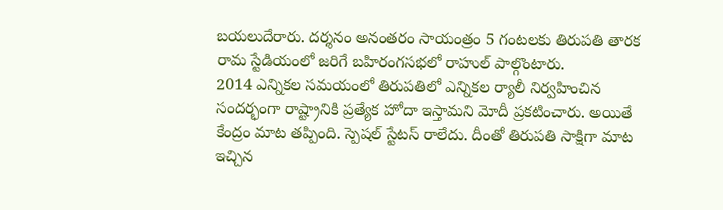బయలుదేరారు. దర్శనం అనంతరం సాయంత్రం 5 గంటలకు తిరుపతి తారక రామ స్టేడియంలో జరిగే బహిరంగసభలో రాహుల్ పాల్గొంటారు.
2014 ఎన్నికల సమయంలో తిరుపతిలో ఎన్నికల ర్యాలీ నిర్వహించిన సందర్భంగా రాష్ట్రానికి ప్రత్యేక హోదా ఇస్తామని మోదీ ప్రకటించారు. అయితే కేంద్రం మాట తప్పింది. స్పెషల్ స్టేటస్ రాలేదు. దీంతో తిరుపతి సాక్షిగా మాట ఇచ్చిన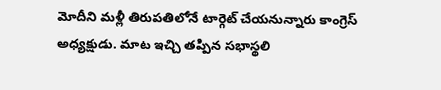మోదీని మళ్లీ తిరుపతిలోనే టార్గెట్ చేయనున్నారు కాంగ్రెస్ అధ్యక్షుడు. మాట ఇచ్చి తప్పిన సభాస్థలి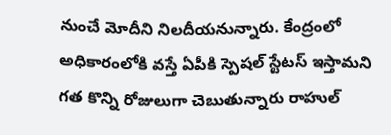నుంచే మోదీని నిలదీయనున్నారు. కేంద్రంలో అధికారంలోకి వస్తే ఏపీకి స్పెషల్ స్టేటస్ ఇస్తామని గత కొన్ని రోజులుగా చెబుతున్నారు రాహుల్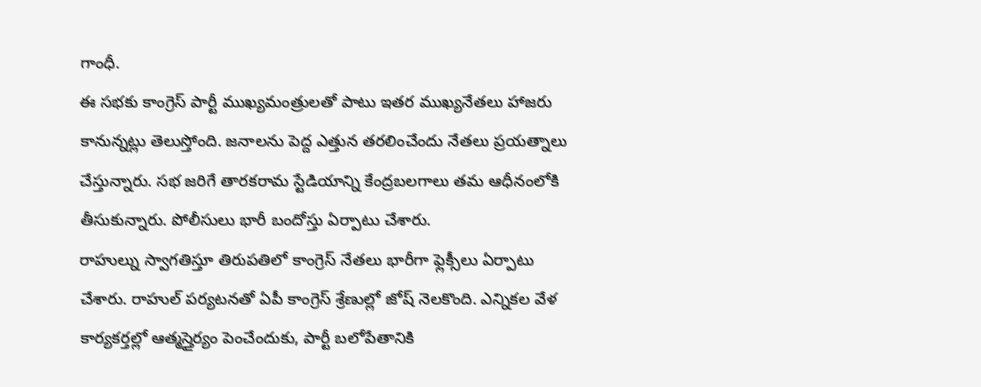గాంధీ.
ఈ సభకు కాంగ్రెస్ పార్టీ ముఖ్యమంత్రులతో పాటు ఇతర ముఖ్యనేతలు హాజరు కానున్నట్లు తెలుస్తోంది. జనాలను పెద్ద ఎత్తున తరలించేందు నేతలు ప్రయత్నాలు చేస్తున్నారు. సభ జరిగే తారకరామ స్టేడియాన్ని కేంద్రబలగాలు తమ ఆధీనంలోకి తీసుకున్నారు. పోలీసులు భారీ బందోస్తు ఏర్పాటు చేశారు.
రాహుల్ను స్వాగతిస్తూ తిరుపతిలో కాంగ్రెస్ నేతలు భారీగా ఫ్లెక్సీలు ఏర్పాటు చేశారు. రాహుల్ పర్యటనతో ఏపీ కాంగ్రెస్ శ్రేణుల్లో జోష్ నెలకొంది. ఎన్నికల వేళ కార్యకర్తల్లో ఆత్మస్తైర్యం పెంచేందుకు, పార్టీ బలోపేతానికి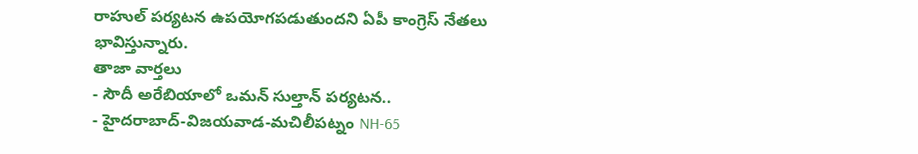రాహుల్ పర్యటన ఉపయోగపడుతుందని ఏపీ కాంగ్రెస్ నేతలు భావిస్తున్నారు.
తాజా వార్తలు
- సౌదీ అరేబియాలో ఒమన్ సుల్తాన్ పర్యటన..
- హైదరాబాద్-విజయవాడ-మచిలీపట్నం NH-65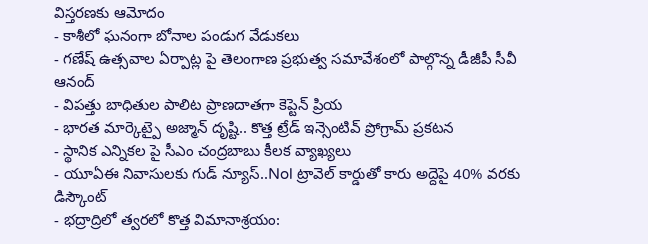విస్తరణకు ఆమోదం
- కాశీలో ఘనంగా బోనాల పండుగ వేడుకలు
- గణేష్ ఉత్సవాల ఏర్పాట్ల పై తెలంగాణ ప్రభుత్వ సమావేశంలో పాల్గొన్న డీజీపీ సీవీ ఆనంద్
- విపత్తు బాధితుల పాలిట ప్రాణదాతగా కెప్టెన్ ప్రియ
- భారత మార్కెట్పై అజ్మాన్ దృష్టి.. కొత్త ట్రేడ్ ఇన్సెంటివ్ ప్రోగ్రామ్ ప్రకటన
- స్థానిక ఎన్నికల పై సీఎం చంద్రబాబు కీలక వ్యాఖ్యలు
- యూఏఈ నివాసులకు గుడ్ న్యూస్..Nol ట్రావెల్ కార్డుతో కారు అద్దెపై 40% వరకు డిస్కౌంట్
- భద్రాద్రిలో త్వరలో కొత్త విమానాశ్రయం: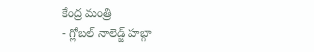కేంద్ర మంత్రి
- గ్లోబల్ నాలెడ్జ్ హబ్గా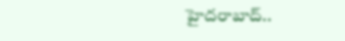హైదరాబాద్..